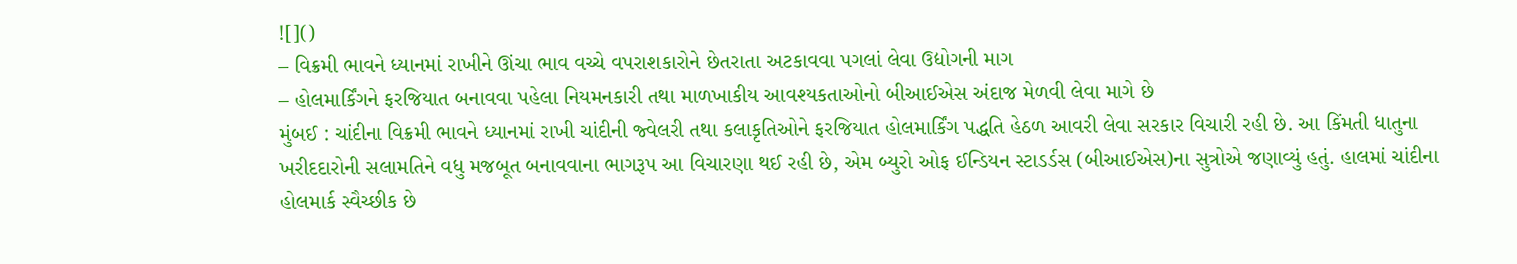![]()
– વિક્રમી ભાવને ધ્યાનમાં રાખીને ઊંચા ભાવ વચ્ચે વપરાશકારોને છેતરાતા અટકાવવા પગલાં લેવા ઉદ્યોગની માગ
– હોલમાર્કિંગને ફરજિયાત બનાવવા પહેલા નિયમનકારી તથા માળખાકીય આવશ્યકતાઓનો બીઆઈએસ અંદાજ મેળવી લેવા માગે છે
મુંબઈ : ચાંદીના વિક્રમી ભાવને ધ્યાનમાં રાખી ચાંદીની જ્વેલરી તથા કલાકૃતિઓને ફરજિયાત હોલમાર્કિંગ પદ્ધતિ હેઠળ આવરી લેવા સરકાર વિચારી રહી છે. આ કિંમતી ધાતુના ખરીદદારોની સલામતિને વધુ મજબૂત બનાવવાના ભાગરૂપ આ વિચારણા થઈ રહી છે, એમ બ્યુરો ઓફ ઈન્ડિયન સ્ટાડર્ડસ (બીઆઈએસ)ના સુત્રોએ જણાવ્યું હતું. હાલમાં ચાંદીના હોલમાર્ક સ્વૈચ્છીક છે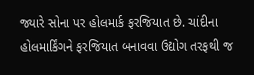જ્યારે સોના પર હોલમાર્ક ફરજિયાત છે. ચાંદીના હોલમાર્કિંગને ફરજિયાત બનાવવા ઉદ્યોગ તરફથી જ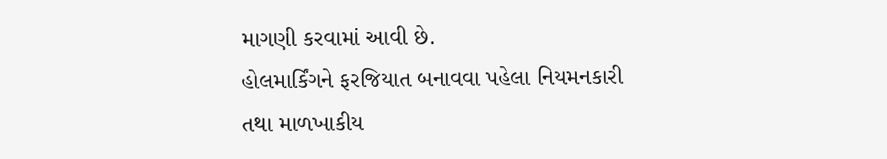માગણી કરવામાં આવી છે.
હોલમાર્કિંગને ફરજિયાત બનાવવા પહેલા નિયમનકારી તથા માળખાકીય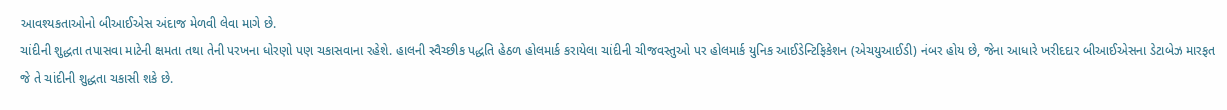આવશ્યકતાઓનો બીઆઈએસ અંદાજ મેળવી લેવા માગે છે.
ચાંદીની શુદ્ધતા તપાસવા માટેની ક્ષમતા તથા તેની પરખના ધોરણો પણ ચકાસવાના રહેશે. હાલની સ્વૈચ્છીક પદ્ધતિ હેઠળ હોલમાર્ક કરાયેલા ચાંદીની ચીજવસ્તુઓ પર હોલમાર્ક યુનિક આઈડેન્ટિફિકેશન (એચયુઆઈડી) નંબર હોય છે, જેના આધારે ખરીદદાર બીઆઈએસના ડેટાબેઝ મારફત જે તે ચાંદીની શુદ્ધતા ચકાસી શકે છે.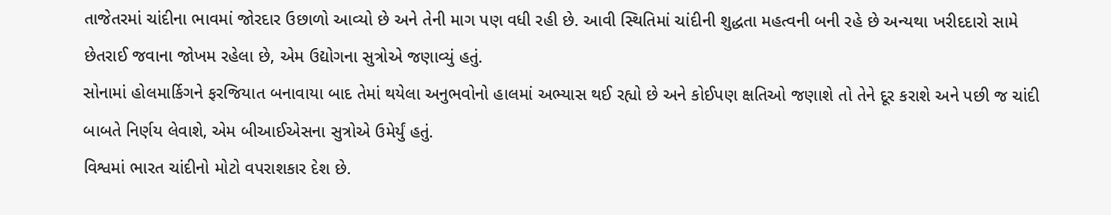તાજેતરમાં ચાંદીના ભાવમાં જોરદાર ઉછાળો આવ્યો છે અને તેની માગ પણ વધી રહી છે. આવી સ્થિતિમાં ચાંદીની શુદ્ધતા મહત્વની બની રહે છે અન્યથા ખરીદદારો સામે છેતરાઈ જવાના જોખમ રહેલા છે, એમ ઉદ્યોગના સુત્રોએ જણાવ્યું હતું.
સોનામાં હોલમાર્કિગને ફરજિયાત બનાવાયા બાદ તેમાં થયેલા અનુભવોનો હાલમાં અભ્યાસ થઈ રહ્યો છે અને કોઈપણ ક્ષતિઓ જણાશે તો તેને દૂર કરાશે અને પછી જ ચાંદી બાબતે નિર્ણય લેવાશે, એમ બીઆઈએસના સુત્રોએ ઉમેર્યું હતું.
વિશ્વમાં ભારત ચાંદીનો મોટો વપરાશકાર દેશ છે.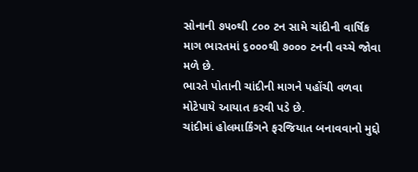સોનાની ૭૫૦થી ૮૦૦ ટન સામે ચાંદીની વાર્ષિક માગ ભારતમાં ૬૦૦૦થી ૭૦૦૦ ટનની વચ્ચે જોવા મળે છે.
ભારતે પોતાની ચાંદીની માગને પહોંચી વળવા મોટેપાયે આયાત કરવી પડે છે.
ચાંદીમાં હોલમાર્કિંગને ફરજિયાત બનાવવાનો મુદ્દો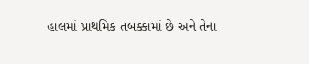હાલમાં પ્રાથમિક તબક્કામાં છે અને તેના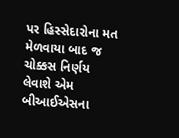પર હિસ્સેદારોના મત મેળવાયા બાદ જ ચોક્કસ નિર્ણય લેવાશે એમ બીઆઈએસના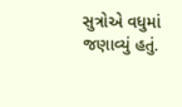સુત્રોએ વધુમાં જણાવ્યું હતું.